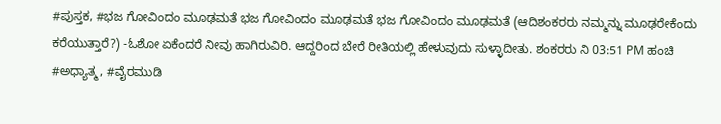#ಪುಸ್ತಕ, #ಭಜ ಗೋವಿಂದಂ ಮೂಢಮತೆ ಭಜ ಗೋವಿಂದಂ ಮೂಢಮತೆ ಭಜ ಗೋವಿಂದಂ ಮೂಢಮತೆ (ಆದಿಶಂಕರರು ನಮ್ಮನ್ನು ಮೂಢರೇಕೆಂದು ಕರೆಯುತ್ತಾರೆ?) -ಓಶೋ ಏಕೆಂದರೆ ನೀವು ಹಾಗಿರುವಿರಿ. ಆದ್ದರಿಂದ ಬೇರೆ ರೀತಿಯಲ್ಲಿ ಹೇಳುವುದು ಸುಳ್ಳಾದೀತು. ಶಂಕರರು ನಿ 03:51 PM ಹಂಚಿ
#ಅಧ್ಯಾತ್ಮ, #ವೈರಮುಡಿ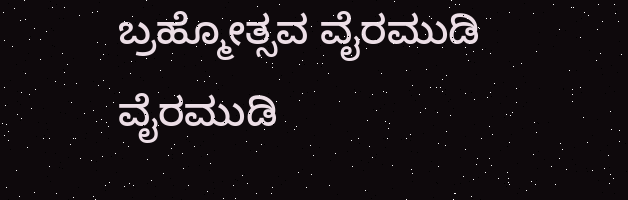ಬ್ರಹ್ಮೋತ್ಸವ ವೈರಮುಡಿ ವೈರಮುಡಿ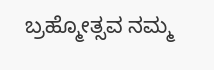ಬ್ರಹ್ಮೋತ್ಸವ ನಮ್ಮ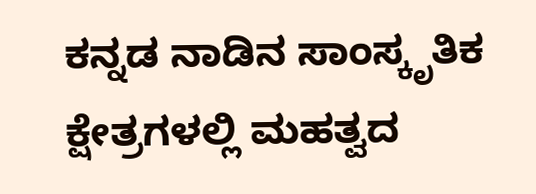ಕನ್ನಡ ನಾಡಿನ ಸಾಂಸ್ಕೃತಿಕ ಕ್ಷೇತ್ರಗಳಲ್ಲಿ ಮಹತ್ವದ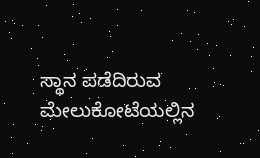ಸ್ಥಾನ ಪಡೆದಿರುವ ಮೇಲುಕೋಟೆಯಲ್ಲಿನ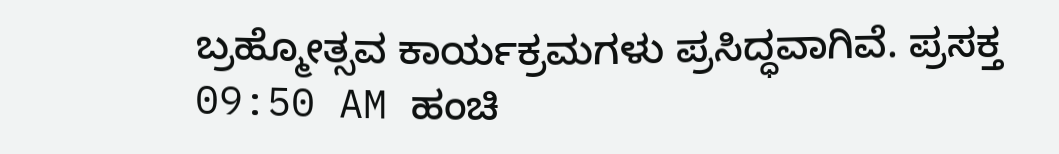ಬ್ರಹ್ಮೋತ್ಸವ ಕಾರ್ಯಕ್ರಮಗಳು ಪ್ರಸಿದ್ಧವಾಗಿವೆ. ಪ್ರಸಕ್ತ 09:50 AM ಹಂಚಿ